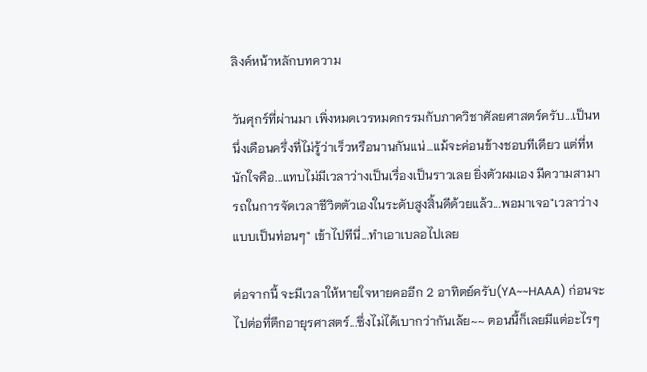ลิงค์หน้าหลักบทความ

วันศุกร์ที่ผ่านมา เพิ่งหมดเวรหมดกรรมกับภาควิชาศัลยศาสตร์ครับ...เป็นหนึ่งเดือนครึ่งที่ไม่รู้ว่าเร็วหรือนานกันแน่...แม้จะค่อนข้างชอบทีเดียว แต่ที่หนักใจคือ...แทบไม่มีเวลาว่างเป็นเรื่องเป็นราวเลย ยิ่งตัวผมเอง มีความสามารถในการจัดเวลาชีวิตตัวเองในระดับสูงสิ้นดีด้วยแล้ว...พอมาเจอ"เวลาว่างแบบเป็นท่อนๆ" เข้าไปทีนี่...ทำเอาเบลอไปเลย

ต่อจากนี้ จะมีเวลาให้หายใจหายคออีก 2 อาทิตย์ครับ(YA~~HAAA) ก่อนจะไปต่อที่ตึกอายุรศาสตร์...ซึ่งไม่ได้เบากว่ากันเล้ย~~ ตอนนี้ก็เลยมีแต่อะไรๆ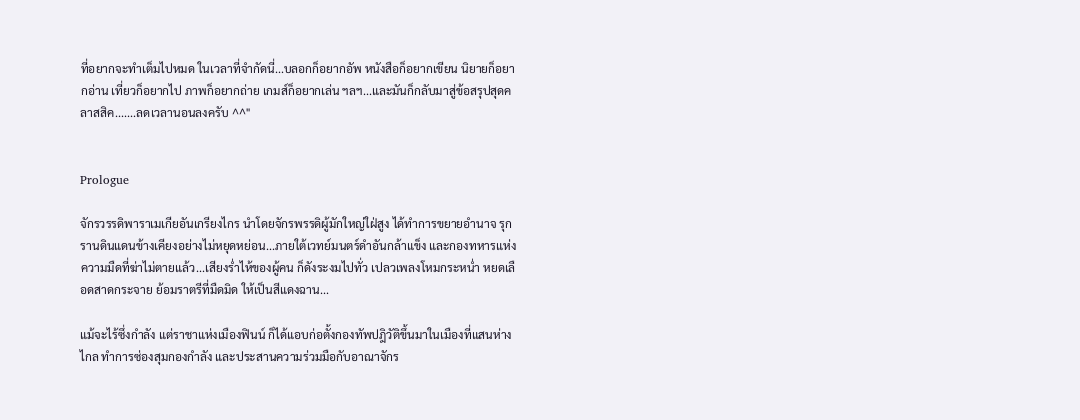ที่อยากจะทำเต็มไปหมด ในเวลาที่จำกัดนี่...บลอกก็อยากอัพ หนังสือก็อยากเขียน นิยายก็อยากอ่าน เที่ยวก็อยากไป ภาพก็อยากถ่าย เกมส์ก็อยากเล่น ฯลฯ...และมันก็กลับมาสู่ข้อสรุปสุดคลาสสิค.......ลดเวลานอนลงครับ ^^"


Prologue

จักรวรรดิพาราเมเกียอันเกรียงไกร นำโดยจักรพรรดิผู้มักใหญ่ใฝ่สูง ได้ทำการขยายอำนาจ รุกรานดินแดนข้างเคียงอย่างไม่หยุดหย่อน...ภายใต้เวทย์มนตร์ดำอันกล้าแข็ง และกองทหารแห่งความมืดที่ฆ่าไม่ตายแล้ว...เสียงร่ำไห้ของผู้คน ก็ดังระงมไปทั่ว เปลวเพลงโหมกระหน่ำ หยดเลือดสาดกระจาย ย้อมราตรีที่มืดมิด ให้เป็นสีแดงฉาน...

แม้จะไร้ซึ่งกำลัง แต่ราชาแห่งเมืองฟินน์ ก็ได้แอบก่อตั้งกองทัพปฎิวัติขึ้นมาในเมืองที่แสนห่างไกล ทำการซ่องสุมกองกำลัง และประสานความร่วมมือกับอาณาจักร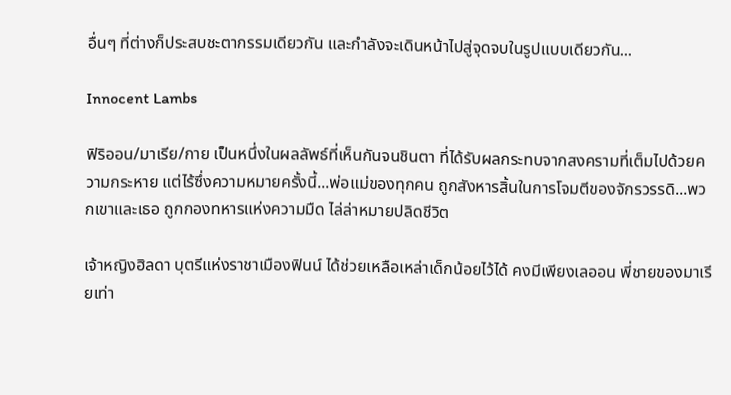อื่นๆ ที่ต่างก็ประสบชะตากรรมเดียวกัน และกำลังจะเดินหน้าไปสู่จุดจบในรูปแบบเดียวกัน...

Innocent Lambs

ฟิริออน/มาเรีย/กาย เป็นหนึ่งในผลลัพธ์ที่เห็นกันจนชินตา ที่ได้รับผลกระทบจากสงครามที่เต็มไปด้วยความกระหาย แต่ไร้ซึ่งความหมายครั้งนี้...พ่อแม่ของทุกคน ถูกสังหารสิ้นในการโจมตีของจักรวรรดิ...พวกเขาและเธอ ถูกกองทหารแห่งความมืด ไล่ล่าหมายปลิดชีวิต

เจ้าหญิงฮิลดา บุตรีแห่งราชาเมืองฟินน์ ได้ช่วยเหลือเหล่าเด็กน้อยไว้ได้ คงมีเพียงเลออน พี่ชายของมาเรียเท่า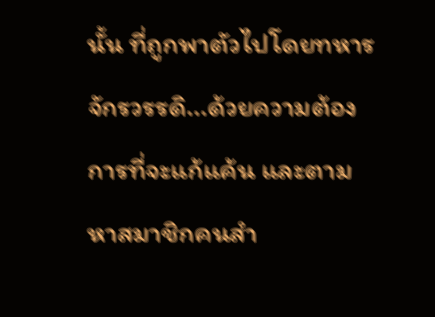นั้น ที่ถูกพาตัวไปโดยทหารจักรวรรดิ...ด้วยความต้องการที่จะแก้แค้น และตามหาสมาชิกคนสำ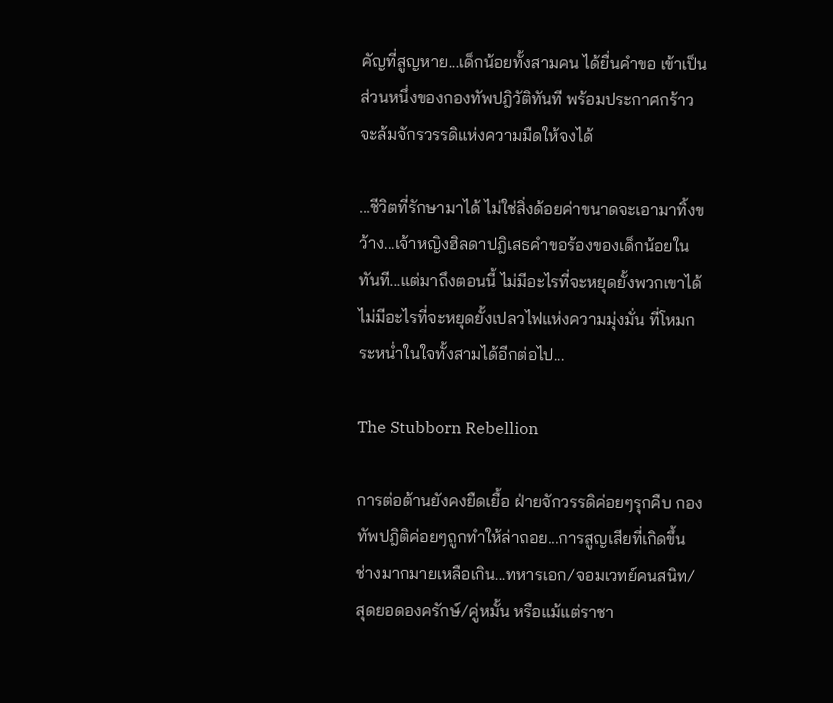คัญที่สูญหาย...เด็กน้อยทั้งสามคน ได้ยื่นคำขอ เข้าเป็นส่วนหนึ่งของกองทัพปฎิวัติทันที พร้อมประกาศกร้าว จะล้มจักรวรรดิแห่งความมืดให้จงได้

...ชีวิตที่รักษามาได้ ไม่ใช่สิ่งด้อยค่าขนาดจะเอามาทิ้งขว้าง...เจ้าหญิงฮิลดาปฎิเสธคำขอร้องของเด็กน้อยในทันที...แต่มาถึงตอนนี้ ไม่มีอะไรที่จะหยุดยั้งพวกเขาได้ ไม่มีอะไรที่จะหยุดยั้งเปลวไฟแห่งความมุ่งมั่น ที่โหมกระหน่ำในใจทั้งสามได้อีกต่อไป...

The Stubborn Rebellion

การต่อต้านยังคงยืดเยื้อ ฝ่ายจักวรรดิค่อยๆรุกคืบ กองทัพปฎิติค่อยๆถูกทำให้ล่าถอย...การสูญเสียที่เกิดขึ้น ช่างมากมายเหลือเกิน...ทหารเอก/จอมเวทย์คนสนิท/สุดยอดองครักษ์/คู่หมั้น หรือแม้แต่ราชา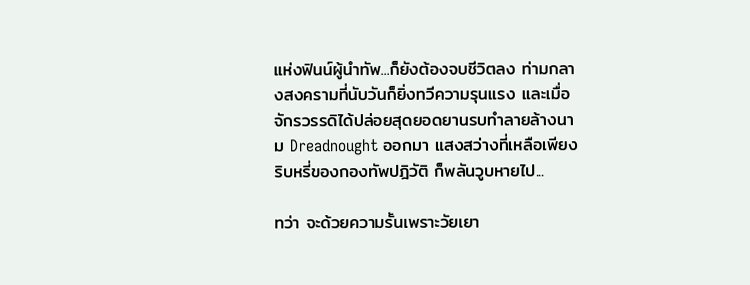แห่งฟินน์ผู้นำทัพ...ก็ยังต้องจบชีวิตลง ท่ามกลางสงครามที่นับวันก็ยิ่งทวีความรุนแรง และเมื่อจักรวรรดิได้ปล่อยสุดยอดยานรบทำลายล้างนาม Dreadnought ออกมา แสงสว่างที่เหลือเพียงริบหรี่ของกองทัพปฎิวัติ ก็พลันวูบหายไป...

ทว่า จะด้วยความรั้นเพราะวัยเยา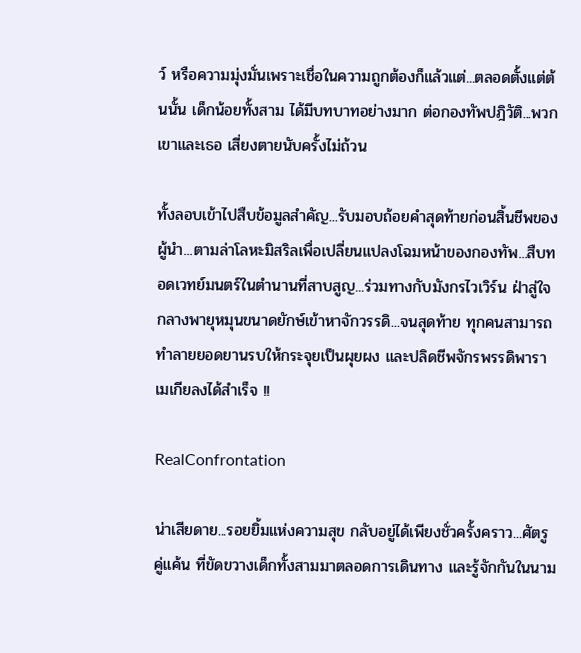ว์ หรือความมุ่งมั่นเพราะเชื่อในความถูกต้องก็แล้วแต่...ตลอดตั้งแต่ต้นนั้น เด็กน้อยทั้งสาม ได้มีบทบาทอย่างมาก ต่อกองทัพปฎิวัติ...พวกเขาและเธอ เสี่ยงตายนับครั้งไม่ถ้วน

ทั้งลอบเข้าไปสืบข้อมูลสำคัญ...รับมอบถ้อยคำสุดท้ายก่อนสิ้นชีพของผู้นำ...ตามล่าโลหะมิสริลเพื่อเปลี่ยนแปลงโฉมหน้าของกองทัพ...สืบทอดเวทย์มนตร์ในตำนานที่สาบสูญ...ร่วมทางกับมังกรไวเวิร์น ฝ่าสู่ใจกลางพายุหมุนขนาดยักษ์เข้าหาจักวรรดิ...จนสุดท้าย ทุกคนสามารถทำลายยอดยานรบให้กระจุยเป็นผุยผง และปลิดชีพจักรพรรดิพาราเมเกียลงได้สำเร็จ !!

RealConfrontation

น่าเสียดาย...รอยยิ้มแห่งความสุข กลับอยู่ได้เพียงชั่วครั้งคราว...ศัตรูคู่แค้น ที่ขัดขวางเด็กทั้งสามมาตลอดการเดินทาง และรู้จักกันในนาม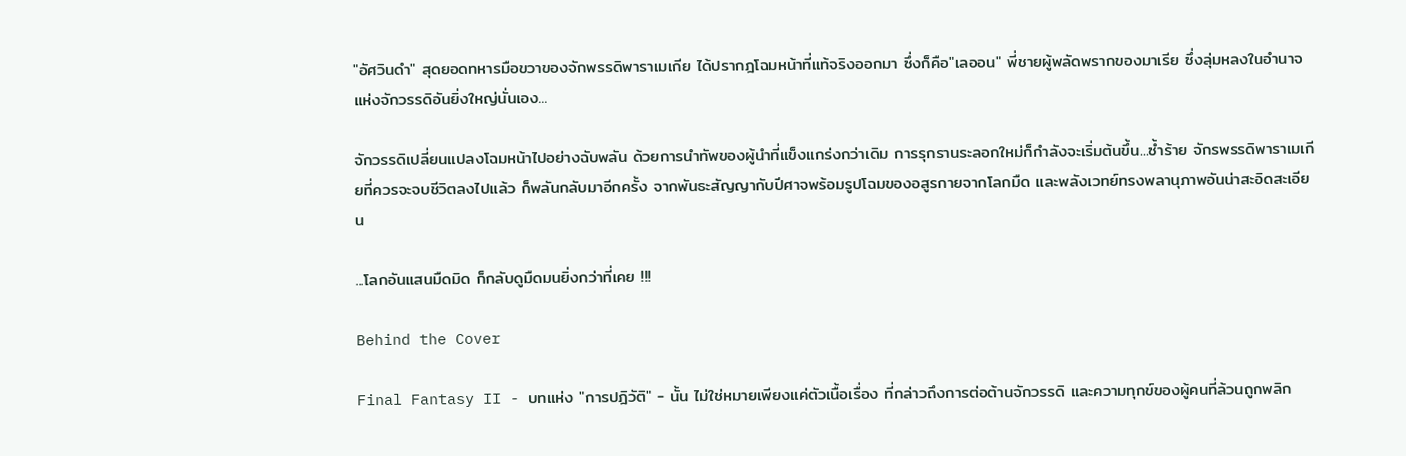"อัศวินดำ" สุดยอดทหารมือขวาของจักพรรดิพาราเมเกีย ได้ปรากฎโฉมหน้าที่แท้จริงออกมา ซึ่งก็คือ"เลออน" พี่ชายผู้พลัดพรากของมาเรีย ซึ่งลุ่มหลงในอำนาจแห่งจักวรรดิอันยิ่งใหญ่นั่นเอง...

จักวรรดิเปลี่ยนแปลงโฉมหน้าไปอย่างฉับพลัน ด้วยการนำทัพของผู้นำที่แข็งแกร่งกว่าเดิม การรุกรานระลอกใหม่ก็กำลังจะเริ่มต้นขึ้น...ซ้ำร้าย จักรพรรดิพาราเมเกียที่ควรจะจบชีวิตลงไปแล้ว ก็พลันกลับมาอีกครั้ง จากพันธะสัญญากับปีศาจพร้อมรูปโฉมของอสูรกายจากโลกมืด และพลังเวทย์ทรงพลานุภาพอันน่าสะอิดสะเอียน

...โลกอันแสนมืดมิด ก็กลับดูมืดมนยิ่งกว่าที่เคย !!!

Behind the Cover

Final Fantasy II - บทแห่ง "การปฎิวัติ" - นั้น ไม่ใช่หมายเพียงแค่ตัวเนื้อเรื่อง ที่กล่าวถึงการต่อต้านจักวรรดิ และความทุกข์ของผู้คนที่ล้วนถูกพลิก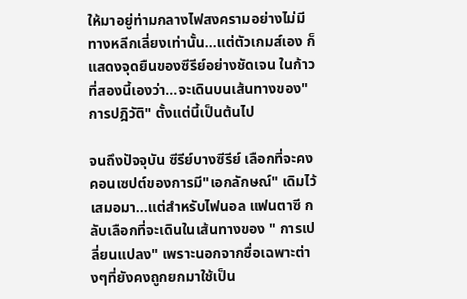ให้มาอยู่ท่ามกลางไฟสงครามอย่างไม่มีทางหลีกเลี่ยงเท่านั้น...แต่ตัวเกมส์เอง ก็แสดงจุดยืนของซีรีย์อย่างชัดเจน ในก้าวที่สองนี้เองว่า...จะเดินบนเส้นทางของ"การปฎิวัติ" ตั้งแต่นี้เป็นต้นไป

จนถึงปัจจุบัน ซีรีย์บางซีรีย์ เลือกที่จะคงคอนเซปต์ของการมี"เอกลักษณ์" เดิมไว้เสมอมา...แต่สำหรับไฟนอล แฟนตาซี กลับเลือกที่จะเดินในเส้นทางของ " การเปลี่ยนแปลง" เพราะนอกจากชื่อเฉพาะต่างๆที่ยังคงถูกยกมาใช้เป็น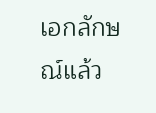เอกลักษณ์แล้ว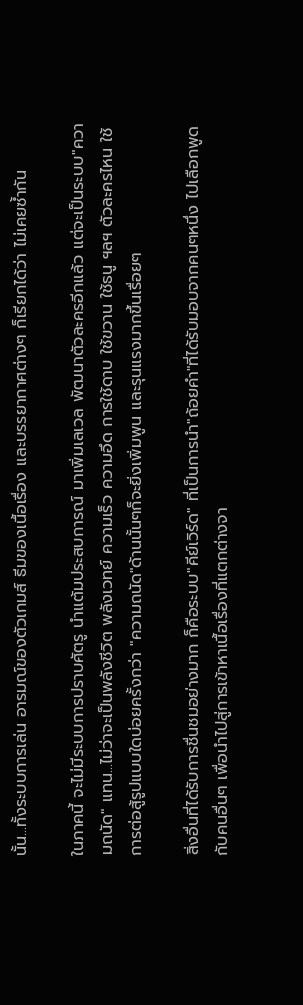นั้น...ทั้งระบบการเล่น อารมณ์ของตัวเกมส์ ธีมของเนื้อเรื่อง และบรรยากาศต่างๆ ก็เรียกได้ว่า ไม่เคยซ้ำกัน

ในภาคนี้ จะไม่มีระบบการปราบศัตรู นำแต้มประสบการณ์ มาเพิ่มเลเวล พัฒนาตัวละครอีกแล้ว แต่จะเป็นระบบ"ความถนัด" แทน...ไม่ว่าจะเป็นพลังชีวิต พลังเวทย์ ความเร็ว ความอึด การใช้ดาบ ใช้ขวาน ใช้ธนู ฯลฯ ตัวละครไหน ใช้การต่อสู้รูปแบบใดบ่อยครั้งกว่า "ความถนัด"ด้านนั้นๆก็จะยิ่งเพิ่มพูน และรุนแรงมากขึ้นเรื่อยๆ

สิ่งอื่นที่ได้รับการชื่นชมอย่างมาก ก็คือระบบ"คีย์เวิร์ด" ที่เป็นการนำ"ถ้อยคำ"ที่ได้รับมอบจากคนๆหนึ่ง ไปเลือกพูดกับคนอื่นๆ เพื่อนำไปสู่การเข้าหาเนื้อเรื่องที่แตกต่างจา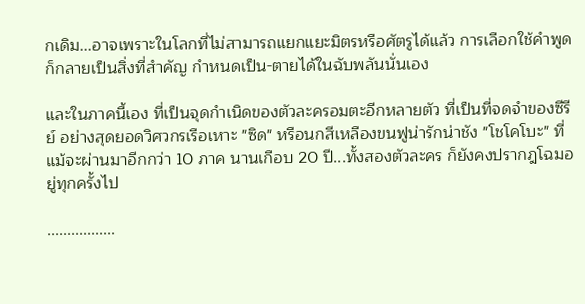กเดิม...อาจเพราะในโลกที่ไม่สามารถแยกแยะมิตรหรือศัตรูได้แล้ว การเลือกใช้คำพูด ก็กลายเป็นสิ่งที่สำคัญ กำหนดเป็น-ตายได้ในฉับพลันนั่นเอง

และในภาคนี้เอง ที่เป็นจุดกำเนิดของตัวละครอมตะอีกหลายตัว ที่เป็นที่จดจำของซีรีย์ อย่างสุดยอดวิศวกรเรือเหาะ "ซิด" หรือนกสีเหลืองขนฟูน่ารักน่าชัง "โชโคโบะ" ที่แม้จะผ่านมาอีกกว่า 10 ภาค นานเกือบ 20 ปี...ทั้งสองตัวละคร ก็ยังคงปรากฎโฉมอยู่ทุกครั้งไป

.................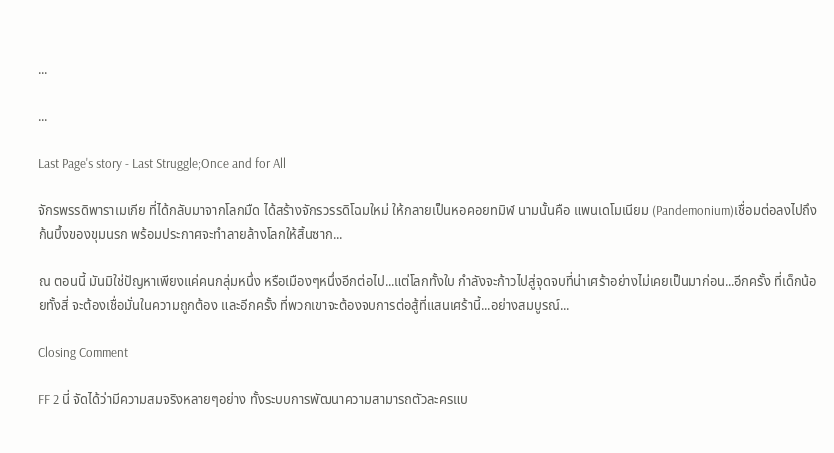...

...

Last Page's story - Last Struggle;Once and for All

จักรพรรดิพาราเมเกีย ที่ได้กลับมาจากโลกมืด ได้สร้างจักรวรรดิโฉมใหม่ ให้กลายเป็นหอคอยทมิฬ นามนั้นคือ แพนเดโมเนียม (Pandemonium)เชื่อมต่อลงไปถึงก้นบึ้งของขุมนรก พร้อมประกาศจะทำลายล้างโลกให้สิ้นซาก...

ณ ตอนนี้ มันมิใช่ปัญหาเพียงแค่คนกลุ่มหนึ่ง หรือเมืองๆหนึ่งอีกต่อไป...แต่โลกทั้งใบ กำลังจะก้าวไปสู่จุดจบที่น่าเศร้าอย่างไม่เคยเป็นมาก่อน...อีกครั้ง ที่เด็กน้อยทั้งสี่ จะต้องเชื่อมั่นในความถูกต้อง และอีกครั้ง ที่พวกเขาจะต้องจบการต่อสู้ที่แสนเศร้านี้...อย่างสมบูรณ์...

Closing Comment

FF 2 นี่ จัดได้ว่ามีความสมจริงหลายๆอย่าง ทั้งระบบการพัฒนาความสามารถตัวละครแบ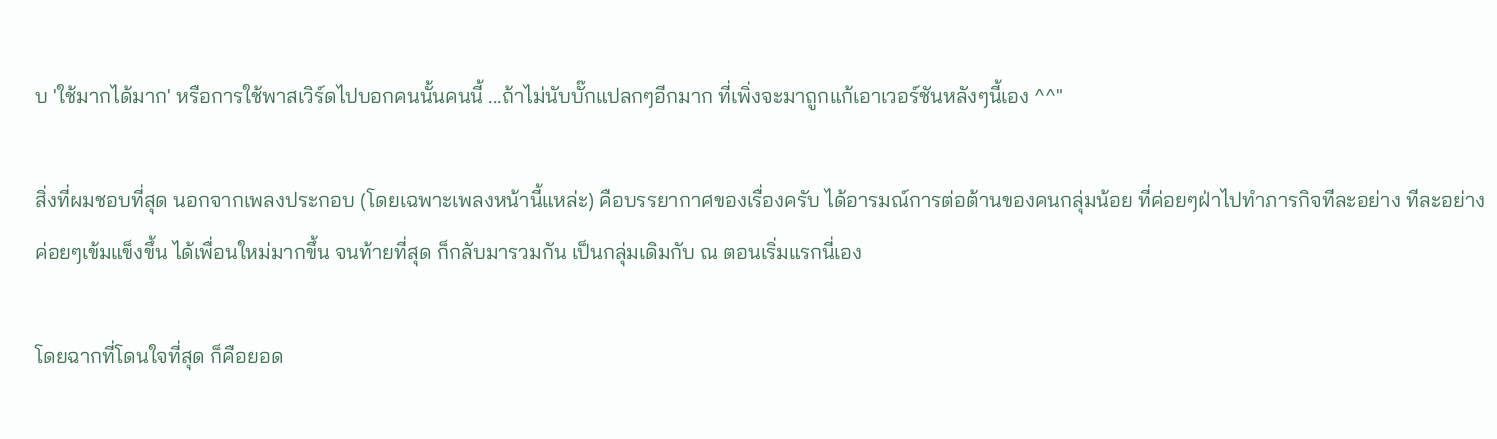บ 'ใช้มากได้มาก' หรือการใช้พาสเวิร์ดไปบอกคนนั้นคนนี้ ...ถ้าไม่นับบั๊กแปลกๆอีกมาก ที่เพิ่งจะมาถูกแก้เอาเวอร์ชันหลังๆนี้เอง ^^"

สิ่งที่ผมชอบที่สุด นอกจากเพลงประกอบ (โดยเฉพาะเพลงหน้านี้แหล่ะ) คือบรรยากาศของเรื่องครับ ได้อารมณ์การต่อต้านของคนกลุ่มน้อย ที่ค่อยๆฝ่าไปทำภารกิจทีละอย่าง ทีละอย่าง ค่อยๆเข้มแข็งขึ้น ได้เพื่อนใหม่มากขึ้น จนท้ายที่สุด ก็กลับมารวมกัน เป็นกลุ่มเดิมกับ ณ ตอนเริ่มแรกนี่เอง

โดยฉากที่โดนใจที่สุด ก็คือยอด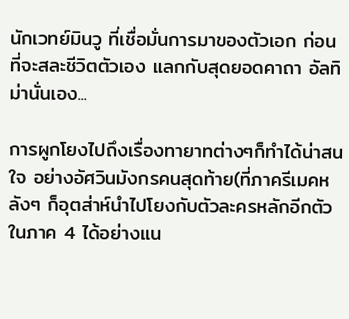นักเวทย์มินวู ที่เชื่อมั่นการมาของตัวเอก ก่อนที่จะสละชีวิตตัวเอง แลกกับสุดยอดคาถา อัลทิม่านั่นเอง...

การผูกโยงไปถึงเรื่องทายาทต่างๆก็ทำได้น่าสนใจ อย่างอัศวินมังกรคนสุดท้าย(ที่ภาครีเมคหลังๆ ก็อุตส่าห์นำไปโยงกับตัวละครหลักอีกตัวในภาค 4 ได้อย่างแน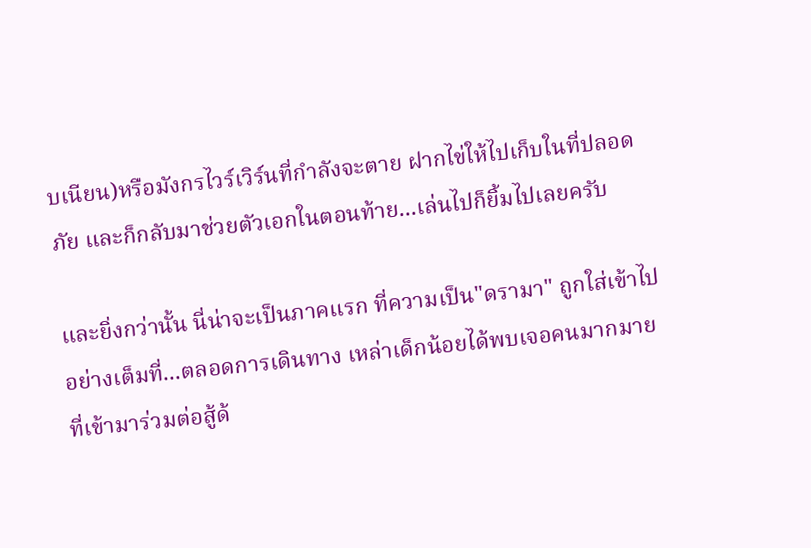บเนียน)หรือมังกรไวร์เวิร์นที่กำลังจะตาย ฝากไข่ให้ไปเก็บในที่ปลอดภัย และก็กลับมาช่วยตัวเอกในตอนท้าย...เล่นไปก็ยิ้มไปเลยครับ

และยิ่งกว่านั้น นี่น่าจะเป็นภาคแรก ที่ความเป็น"ดรามา" ถูกใส่เข้าไปอย่างเต็มที่...ตลอดการเดินทาง เหล่าเด็กน้อยได้พบเจอคนมากมายที่เข้ามาร่วมต่อสู้ด้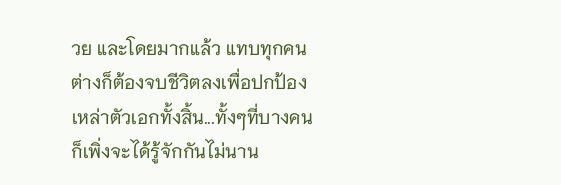วย และโดยมากแล้ว แทบทุกคนต่างก็ต้องจบชีวิตลงเพื่อปกป้องเหล่าตัวเอกทั้งสิ้น...ทั้งๆที่บางคน ก็เพิ่งจะได้รู้จักกันไม่นาน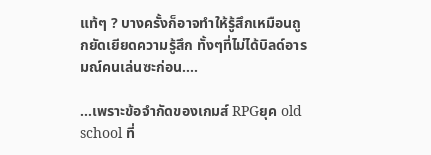แท้ๆ ? บางครั้งก็อาจทำให้รู้สึกเหมือนถูกยัดเยียดความรู้สึก ทั้งๆที่ไม่ได้บิลด์อารมณ์คนเล่นซะก่อน....

...เพราะข้อจำกัดของเกมส์ RPGยุค old school ที่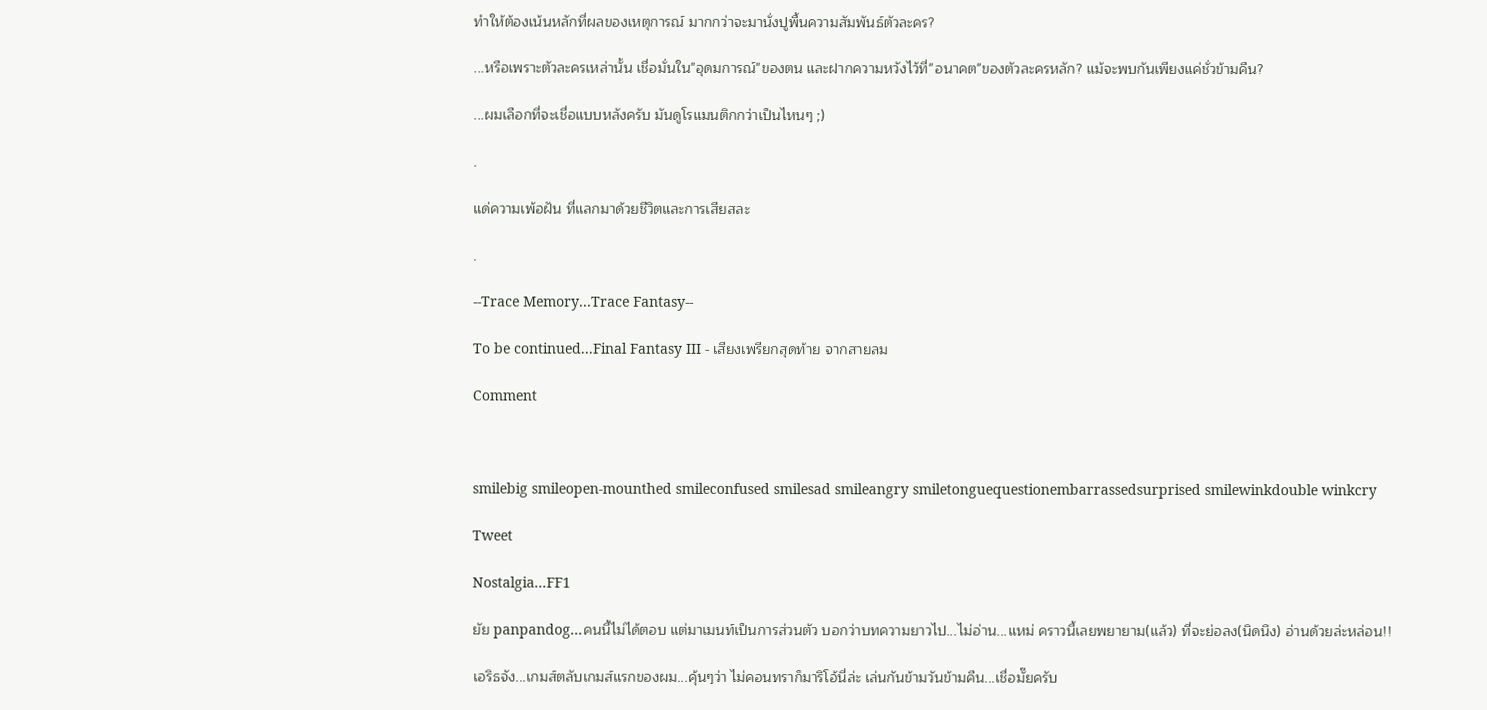ทำให้ต้องเน้นหลักที่ผลของเหตุการณ์ มากกว่าจะมานั่งปูพื้นความสัมพันธ์ตัวละคร?

...หรือเพราะตัวละครเหล่านั้น เชื่อมั่นใน"อุดมการณ์"ของตน และฝากความหวังไว้ที่"อนาคต"ของตัวละครหลัก? แม้จะพบกันเพียงแค่ชั่วข้ามคืน?

...ผมเลือกที่จะเชื่อแบบหลังครับ มันดูโรแมนติกกว่าเป็นไหนๆ ;)

.

แด่ความเพ้อฝัน ที่แลกมาด้วยชีวิตและการเสียสละ

.

--Trace Memory...Trace Fantasy--

To be continued...Final Fantasy III - เสียงเพรียกสุดท้าย จากสายลม

Comment



smilebig smileopen-mounthed smileconfused smilesad smileangry smiletonguequestionembarrassedsurprised smilewinkdouble winkcry

Tweet

Nostalgia...FF1

ยัย panpandog...คนนี้ไม่ได้ตอบ แต่มาเมนท์เป็นการส่วนตัว บอกว่าบทความยาวไป...ไม่อ่าน...แหม่ คราวนี้เลยพยายาม(แล้ว) ที่จะย่อลง(นิดนึง) อ่านด้วยล่ะหล่อน!!

เอริธจัง...เกมส์ตลับเกมส์แรกของผม...คุ้นๆว่า ไม่คอนทราก็มาริโอ้นี่ล่ะ เล่นกันข้ามวันข้ามคืน...เชื่อมั๊ยครับ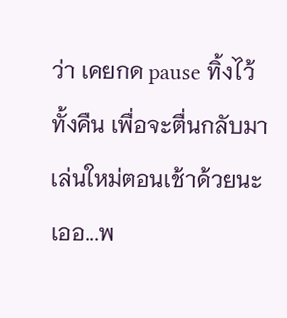ว่า เคยกด pause ทิ้งไว้ทั้งคืน เพื่อจะตื่นกลับมาเล่นใหม่ตอนเช้าด้วยนะเออ...พ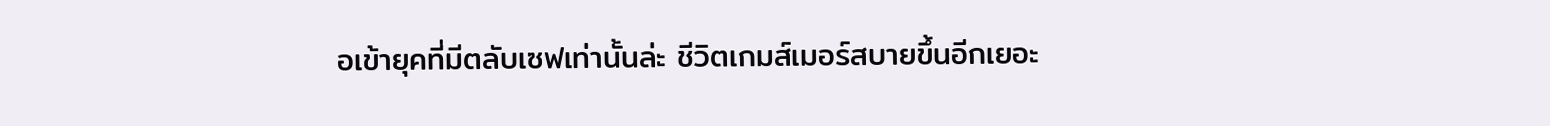อเข้ายุคที่มีตลับเซฟเท่านั้นล่ะ ชีวิตเกมส์เมอร์สบายขึ้นอีกเยอะ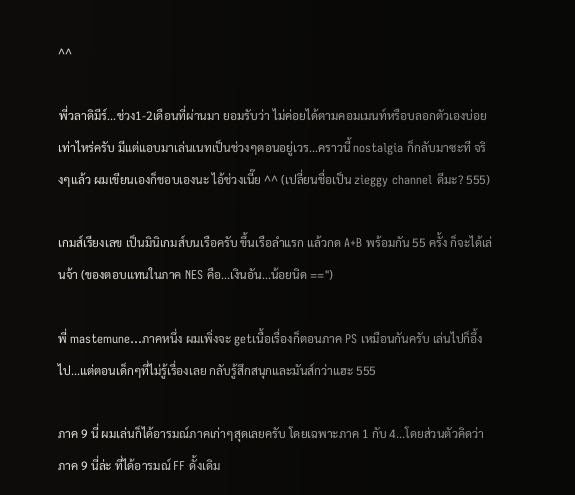^^

พี่วลาดิมีร์...ช่วง1-2เดือนที่ผ่านมา ยอมรับว่า ไม่ค่อยได้ตามคอมเมนท์หรือบลอกตัวเองบ่อยเท่าไหร่ครับ มีแต่แอบมาเล่นเนทเป็นช่วงๆตอนอยู่เวร...คราวนี้ nostalgia ก็กลับมาซะที จริงๆแล้ว ผมเขียนเองก็ชอบเองนะ ไอ้ช่วงเนี๊ย ^^ (เปลี่ยนชื่อเป็น zieggy channel ดีมะ? 555)

เกมส์เรียงเลข เป็นมินิเกมส์บนเรือครับ ขึ้นเรือลำแรก แล้วกด A+B พร้อมกัน 55 ครั้ง ก็จะได้เล่นจ้า (ของตอบแทนในภาค NES คือ...เงินอัน...น้อยนิด ==")

พี่ mastemune...ภาคหนึ่ง ผมเพิ่งจะ getเนื้อเรื่องก็ตอนภาค PS เหมือนกันครับ เล่นไปก็อึ้งไป...แต่ตอนเด็กๆที่ไม่รู้เรื่องเลย กลับรู้สึกสนุกและมันส์กว่าแฮะ 555

ภาค 9 นี่ ผมเล่นก็ได้อารมณ์ภาคเก่าๆสุดเลยครับ โดยเฉพาะภาค 1 กับ 4...โดยส่วนตัวคิดว่า ภาค 9 นี่ล่ะ ที่ได้อารมณ์ FF ดั้งเดิม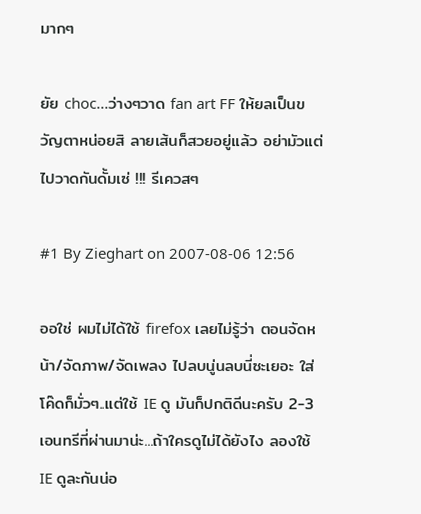มากๆ

ยัย choc...ว่างๆวาด fan art FF ให้ยลเป็นขวัญตาหน่อยสิ ลายเส้นก็สวยอยู่แล้ว อย่ามัวแต่ไปวาดกันดั้มเซ่ !!! รีเควสๆ

#1 By Zieghart on 2007-08-06 12:56

ออใช่ ผมไม่ได้ใช้ firefox เลยไม่รู้ว่า ตอนจัดหน้า/จัดภาพ/จัดเพลง ไปลบนู่นลบนี่ซะเยอะ ใส่โค๊ดก็มั่วๆ..แต่ใช้ IE ดู มันก็ปกติดีนะครับ 2-3 เอนทรีที่ผ่านมาน่ะ...ถ้าใครดูไม่ได้ยังไง ลองใช้ IE ดูละกันน่อ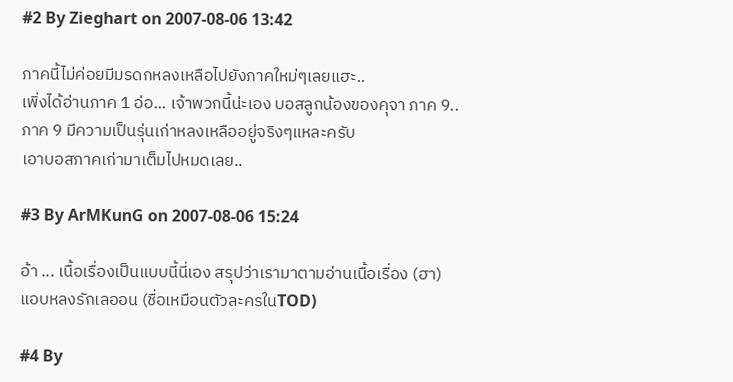#2 By Zieghart on 2007-08-06 13:42

ภาคนี้ไม่ค่อยมีมรดกหลงเหลือไปยังภาคใหม่ๆเลยแฮะ..
เพิ่งได้อ่านภาค 1 อ่อ... เจ้าพวกนี้น่ะเอง บอสลูกน้องของคุจา ภาค 9..
ภาค 9 มีความเป็นรุ่นเก่าหลงเหลืออยู่จริงๆแหละครับ
เอาบอสภาคเก่ามาเต็มไปหมดเลย..

#3 By ArMKunG on 2007-08-06 15:24

อ้า ... เนื้อเรื่องเป็นแบบนี้นี่เอง สรุปว่าเรามาตามอ่านเนื้อเรื่อง (ฮา)
แอบหลงรักเลออน (ชื่อเหมือนตัวละครในTOD)

#4 By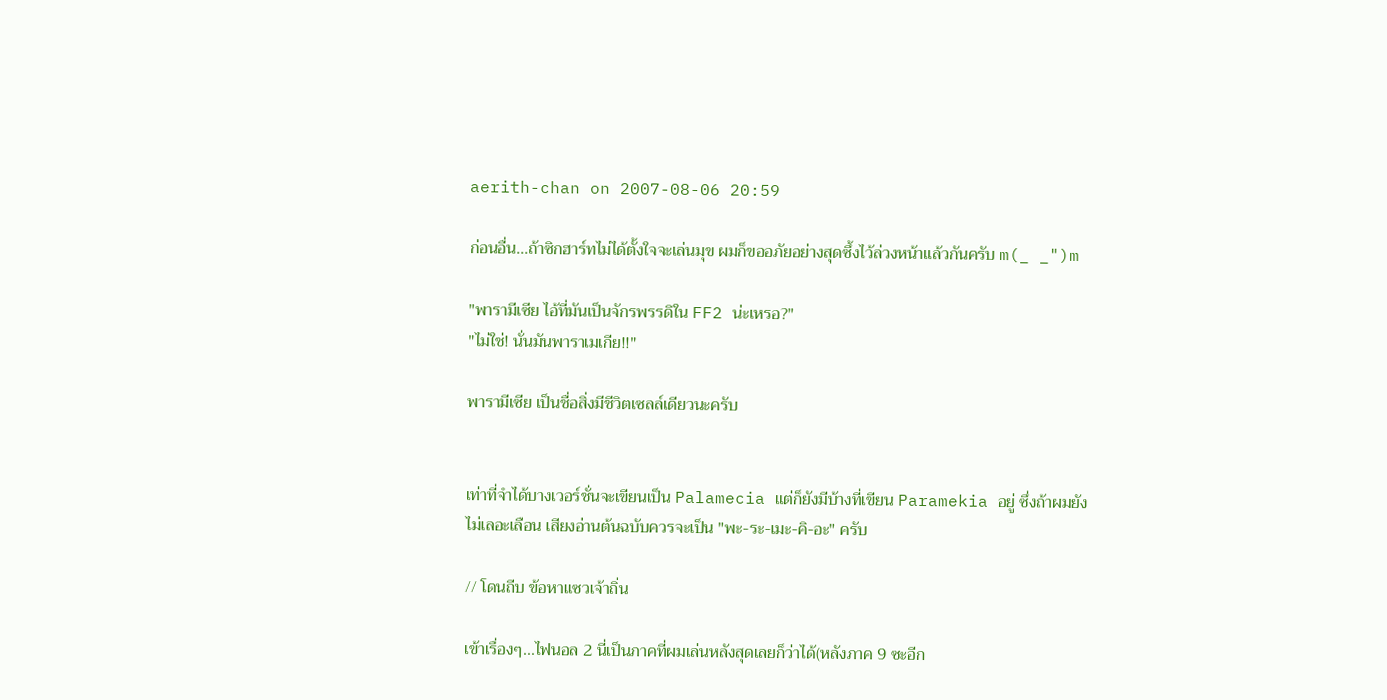aerith-chan on 2007-08-06 20:59

ก่อนอื่น...ถ้าซิกฮาร์ทไม่ได้ตั้งใจจะเล่นมุข ผมก็ขออภัยอย่างสุดซึ้งไว้ล่วงหน้าแล้วกันครับ m(_ _")m

"พารามีเซีย ไอ้ที่มันเป็นจักรพรรดิใน FF2 น่ะเหรอ?"
"ไม่ใช่! นั่นมันพาราเมเกีย!!"

พารามีเซีย เป็นชื่อสิ่งมีชีวิตเซลล์เดียวนะครับ


เท่าที่จำได้บางเวอร์ชั่นจะเขียนเป็น Palamecia แต่ก็ยังมีบ้างที่เขียน Paramekia อยู่ ซึ่งถ้าผมยังไม่เลอะเลือน เสียงอ่านต้นฉบับควรจะเป็น "พะ-ระ-เมะ-คิ-อะ" ครับ

// โดนถีบ ข้อหาแซวเจ้าถิ่น

เข้าเรื่องๆ...ไฟนอล 2 นี่เป็นภาคที่ผมเล่นหลังสุดเลยก็ว่าได้(หลังภาค 9 ซะอีก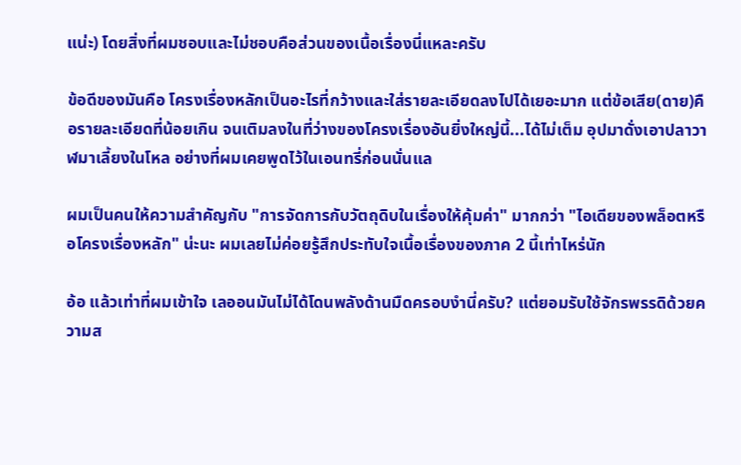แน่ะ) โดยสิ่งที่ผมชอบและไม่ชอบคือส่วนของเนื้อเรื่องนี่แหละครับ

ข้อดีของมันคือ โครงเรื่องหลักเป็นอะไรที่กว้างและใส่รายละเอียดลงไปได้เยอะมาก แต่ข้อเสีย(ดาย)คือรายละเอียดที่น้อยเกิน จนเติมลงในที่ว่างของโครงเรื่องอันยิ่งใหญ่นี้...ได้ไม่เต็ม อุปมาดั่งเอาปลาวาฬมาเลี้ยงในโหล อย่างที่ผมเคยพูดไว้ในเอนทรี่ก่อนนั่นแล

ผมเป็นคนให้ความสำคัญกับ "การจัดการกับวัตถุดิบในเรื่องให้คุ้มค่า" มากกว่า "ไอเดียของพล็อตหรือโครงเรื่องหลัก" น่ะนะ ผมเลยไม่ค่อยรู้สึกประทับใจเนื้อเรื่องของภาค 2 นี้เท่าไหร่นัก

อ้อ แล้วเท่าที่ผมเข้าใจ เลออนมันไม่ได้โดนพลังด้านมืดครอบงำนี่ครับ? แต่ยอมรับใช้จักรพรรดิด้วยความส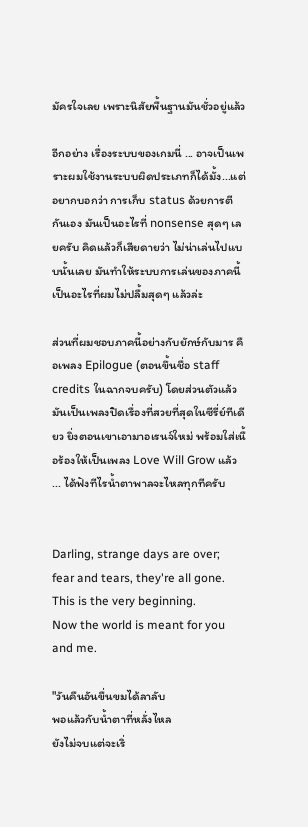มัครใจเลย เพราะนิสัยพื้นฐานมันชั่วอยู่แล้ว

อีกอย่าง เรื่องระบบของเกมนี่ ... อาจเป็นเพราะผมใช้งานระบบผิดประเภทก็ได้มั้ง...แต่อยากบอกว่า การเก็บ status ด้วยการตีกันเอง มันเป็นอะไรที่ nonsense สุดๆ เลยครับ คิดแล้วก็เสียดายว่า ไม่น่าเล่นไปแบบนั้นเลย มันทำให้ระบบการเล่นของภาคนี้เป็นอะไรที่ผมไม่ปลื้มสุดๆ แล้วล่ะ

ส่วนที่ผมชอบภาคนี้อย่างกับยักษ์กับมาร คือเพลง Epilogue (ตอนขึ้นชื่อ staff credits ในฉากจบครับ) โดยส่วนตัวแล้วมันเป็นเพลงปิดเรื่องที่สวยที่สุดในซีรี่ย์ทีเดียว ยิ่งตอนเขาเอามาอเรนจ์ใหม่ พร้อมใส่เนื้อร้องให้เป็นเพลง Love Will Grow แล้ว ... ได้ฟังทีไรน้ำตาพาลจะไหลทุกทีครับ


Darling, strange days are over;
fear and tears, they're all gone.
This is the very beginning.
Now the world is meant for you and me.

"วันคืนอันขื่นขมได้ลาลับ
พอแล้วกับน้ำตาที่หลั่งไหล
ยังไม่จบแต่จะเริ่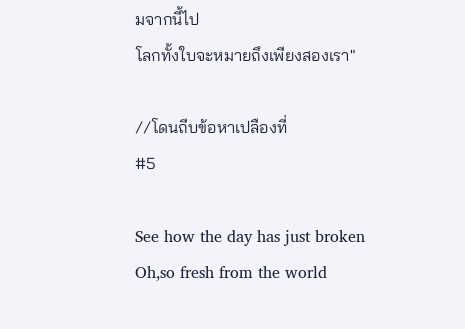มจากนี้ไป
โลกทั้งใบจะหมายถึงเพียงสองเรา"

//โดนถีบข้อหาเปลืองที่
#5

See how the day has just broken
Oh,so fresh from the world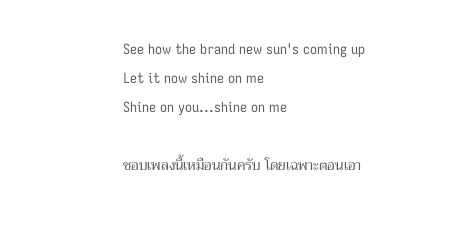See how the brand new sun's coming up
Let it now shine on me
Shine on you...shine on me

ชอบเพลงนี้เหมือนกันครับ โดยเฉพาะตอนเอา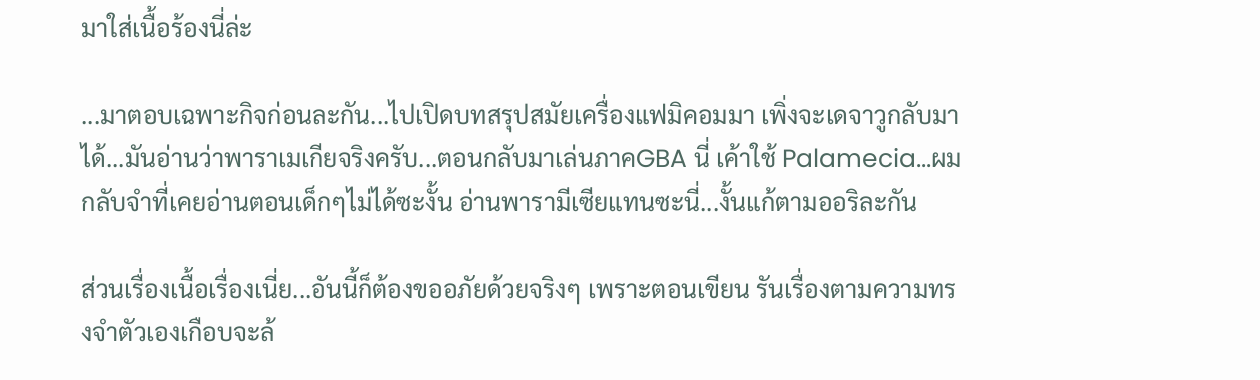มาใส่เนื้อร้องนี่ล่ะ

...มาตอบเฉพาะกิจก่อนละกัน...ไปเปิดบทสรุปสมัยเครื่องแฟมิคอมมา เพิ่งจะเดจาวูกลับมาได้...มันอ่านว่าพาราเมเกียจริงครับ...ตอนกลับมาเล่นภาคGBA นี่ เค้าใช้ Palamecia...ผมกลับจำที่เคยอ่านตอนเด็กๆไม่ได้ซะงั้น อ่านพารามีเซียแทนซะนี่...งั้นแก้ตามออริละกัน

ส่วนเรื่องเนื้อเรื่องเนี่ย...อันนี้ก็ต้องขออภัยด้วยจริงๆ เพราะตอนเขียน รันเรื่องตามความทรงจำตัวเองเกือบจะล้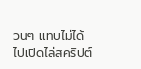วนๆ แทบไม่ได้ไปเปิดไล่สคริปต์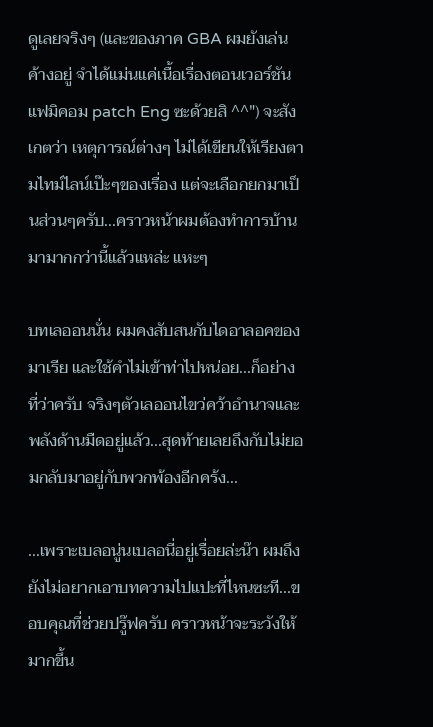ดูเลยจริงๆ (และของภาค GBA ผมยังเล่นค้างอยู่ จำได้แม่นแค่เนื้อเรื่องตอนเวอร์ชันแฟมิคอม patch Eng ซะด้วยสิ ^^") จะสังเกตว่า เหตุการณ์ต่างๆ ไม่ได้เขียนให้เรียงตามไทม์ไลน์เป๊ะๆของเรื่อง แต่จะเลือกยกมาเป็นส่วนๆครับ...คราวหน้าผมต้องทำการบ้านมามากกว่านี้แล้วแหล่ะ แหะๆ

บทเลออนนั่น ผมคงสับสนกับไดอาลอคของมาเรีย และใช้คำไม่เข้าท่าไปหน่อย...ก็อย่างที่ว่าครับ จริงๆตัวเลออนไขว่คว้าอำนาจและพลังด้านมืดอยู่แล้ว...สุดท้ายเลยถึงกับไม่ยอมกลับมาอยู่กับพวกพ้องอีกคร้ง...

...เพราะเบลอนู่นเบลอนี่อยู่เรื่อยล่ะน๊า ผมถึงยังไม่อยากเอาบทความไปแปะที่ไหนซะที...ขอบคุณที่ช่วยปรู๊ฟครับ คราวหน้าจะระวังให้มากขึ้น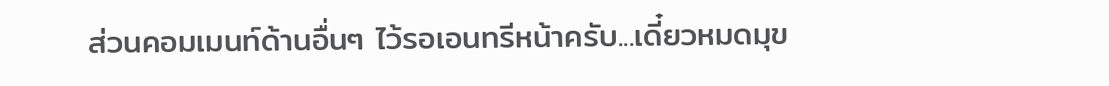ส่วนคอมเมนท์ด้านอื่นๆ ไว้รอเอนทรีหน้าครับ...เดี๋ยวหมดมุข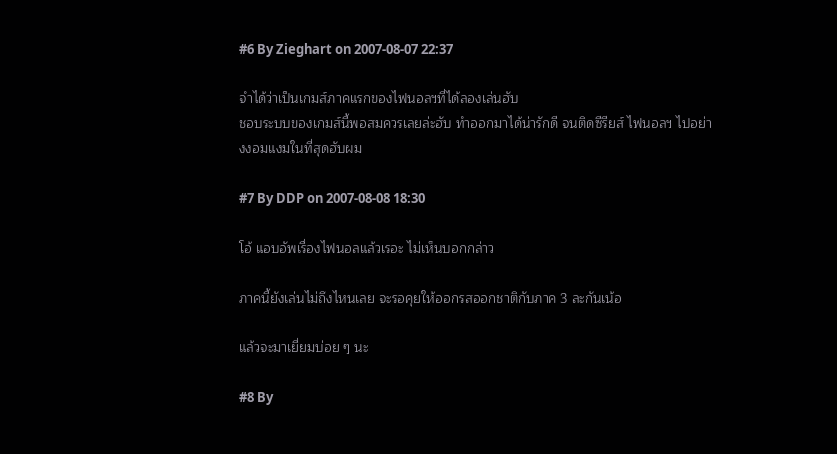#6 By Zieghart on 2007-08-07 22:37

จำได้ว่าเป็นเกมส์ภาคแรกของไฟนอลฯที่ได้ลองเล่นฮับ
ชอบระบบของเกมส์นี้พอสมควรเลยล่ะฮับ ทำออกมาได้น่ารักดี จนติดซีรียส์ ไฟนอลฯ ไปอย่างงอมแงมในที่สุดฮับผม

#7 By DDP on 2007-08-08 18:30

โอ้ แอบอัพเรื่องไฟนอลแล้วเรอะ ไม่เห็นบอกกล่าว

ภาคนี้ยังเล่นไม่ถึงไหนเลย จะรอคุยให้ออกรสออกชาติกับภาค 3 ละกันเน้อ

แล้วจะมาเยี่ยมบ่อย ๆ นะ

#8 By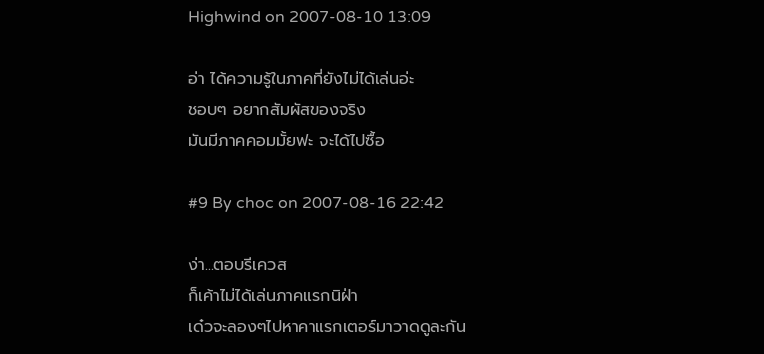Highwind on 2007-08-10 13:09

อ่า ได้ความรู้ในภาคที่ยังไม่ได้เล่นอ่ะ
ชอบๆ อยากสัมผัสของจริง
มันมีภาคคอมมั้ยฟะ จะได้ไปซื้อ

#9 By choc on 2007-08-16 22:42

ง่า...ตอบรีเควส
ก็เค้าไม่ได้เล่นภาคแรกนิฝ่า
เด๋วจะลองๆไปหาคาแรกเตอร์มาวาดดูละกัน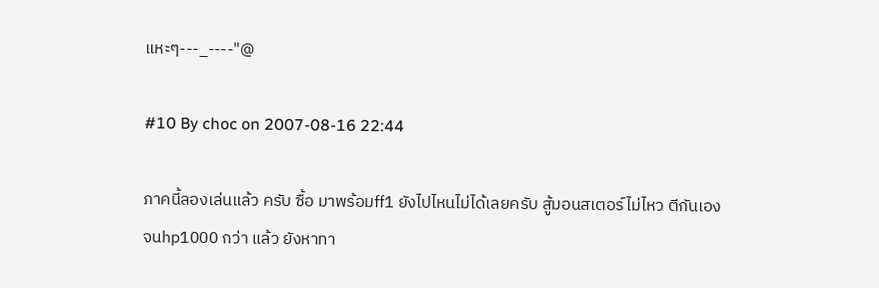แหะๆ---_----"@

#10 By choc on 2007-08-16 22:44

ภาคนี้ลองเล่นแล้ว ครับ ซื้อ มาพร้อมff1 ยังไปไหนไม่ได้เลยครับ สู้มอนสเตอร์ไม่ไหว ตีกันเอง จนhp1000 กว่า แล้ว ยังหาทา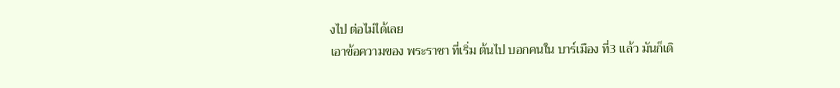งไป ต่อไม่ได้เลย
เอาข้อความของ พระราชา ที่เริ่ม ต้นไป บอกคนใน บาร์เมือง ที่3 แล้ว มันก็เดิ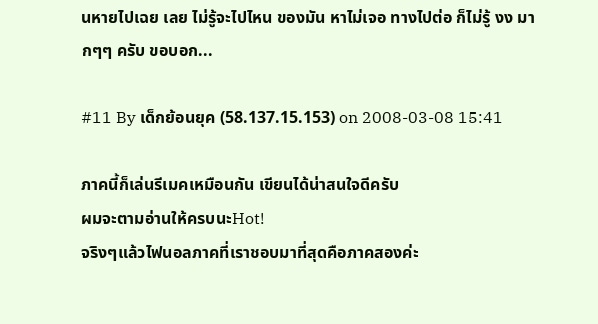นหายไปเฉย เลย ไม่รู้จะไปไหน ของมัน หาไม่เจอ ทางไปต่อ ก็ไม่รู้ งง มากๆๆ ครับ ขอบอก...

#11 By เด็กย้อนยุค (58.137.15.153) on 2008-03-08 15:41

ภาคนี้ก็เล่นรีเมคเหมือนกัน เขียนได้น่าสนใจดีครับ
ผมจะตามอ่านให้ครบนะHot!
จริงๆแล้วไฟนอลภาคที่เราชอบมาที่สุดคือภาคสองค่ะ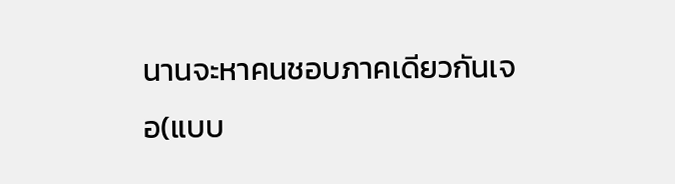นานจะหาคนชอบภาคเดียวกันเจอ(แบบ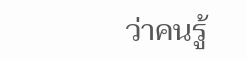ว่าคนรู้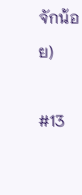จักน้อย)

#13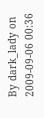By dark_lady on 2009-09-06 00:36